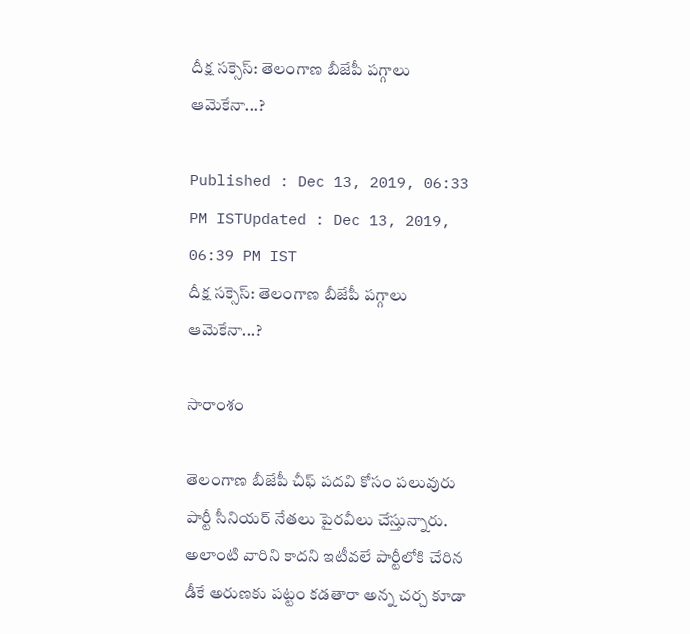దీక్ష సక్సెస్: తెలంగాణ బీజేపీ పగ్గాలు ఆమెకేనా...?

Published : Dec 13, 2019, 06:33 PM ISTUpdated : Dec 13, 2019, 06:39 PM IST
దీక్ష సక్సెస్: తెలంగాణ బీజేపీ పగ్గాలు ఆమెకేనా...?

సారాంశం

తెలంగాణ బీజేపీ చీఫ్ పదవి కోసం పలువురు పార్టీ సీనియర్ నేతలు పైరవీలు చేస్తున్నారు. అలాంటి వారిని కాదని ఇటీవలే పార్టీలోకి చేరిన డీకే అరుణకు పట్టం కడతారా అన్న చర్చ కూడా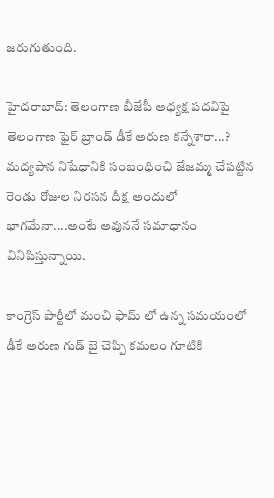జరుగుతుంది.

హైదరాబాద్: తెలంగాణ బీజేపీ అధ్యక్ష పదవిపై తెలంగాణ ఫైర్ బ్రాండ్ డీకే అరుణ కన్నేశారా...? మద్యపాన నిషేధానికి సంబంధించి జేజమ్మ చేపట్టిన రెండు రోజుల నిరసన దీక్ష అందులో భాగమేనా....అంటే అవుననే సమాధానం వినిపిస్తున్నాయి.

కాంగ్రెస్ పార్టీలో మంచి ఫామ్ లో ఉన్న సమయంలో డీకే అరుణ గుడ్ బై చెప్పి కమలం గూటికి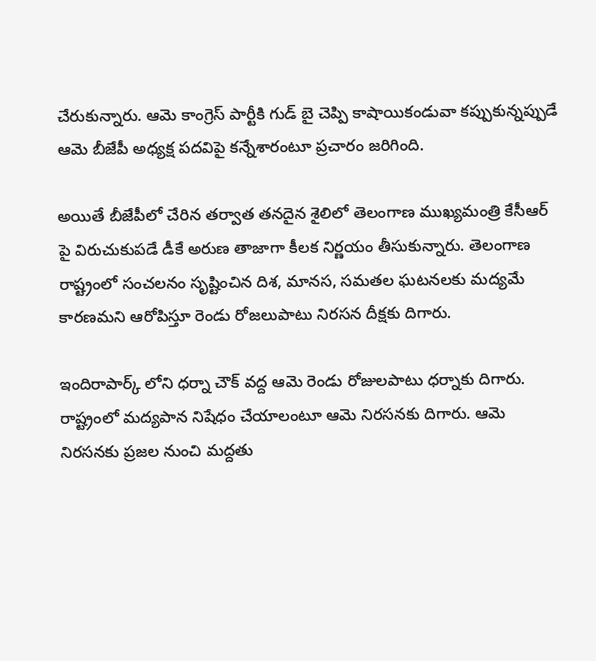చేరుకున్నారు. ఆమె కాంగ్రెస్ పార్టీకి గుడ్ బై చెప్పి కాషాయికండువా కప్పుకున్నప్పుడే ఆమె బీజేపీ అధ్యక్ష పదవిపై కన్నేశారంటూ ప్రచారం జరిగింది.

అయితే బీజేపీలో చేరిన తర్వాత తనదైన శైలిలో తెలంగాణ ముఖ్యమంత్రి కేసీఆర్ పై విరుచుకుపడే డీకే అరుణ తాజాగా కీలక నిర్ణయం తీసుకున్నారు. తెలంగాణ రాష్ట్రంలో సంచలనం సృష్టించిన దిశ, మానస, సమతల ఘటనలకు మద్యమే కారణమని ఆరోపిస్తూ రెండు రోజలుపాటు నిరసన దీక్షకు దిగారు.

ఇందిరాపార్క్ లోని ధర్నా చౌక్ వద్ద ఆమె రెండు రోజులపాటు ధర్నాకు దిగారు. రాష్ట్రంలో మద్యపాన నిషేధం చేయాలంటూ ఆమె నిరసనకు దిగారు. ఆమె నిరసనకు ప్రజల నుంచి మద్దతు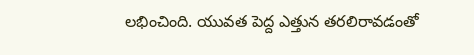లభించింది. యువత పెద్ద ఎత్తున తరలిరావడంతో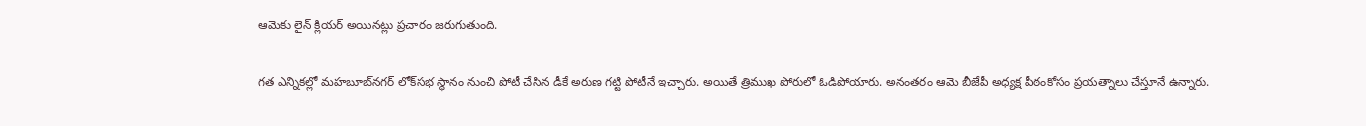ఆమెకు లైన్ క్లియర్ అయినట్లు ప్రచారం జరుగుతుంది.

గత ఎన్నికల్లో మహబూబ్‌నగర్ లోక్‌సభ స్థానం నుంచి పోటీ చేసిన డీకే అరుణ గట్టి పోటీనే ఇచ్చారు. అయితే త్రిముఖ పోరులో ఓడిపోయారు. అనంతరం ఆమె బీజేపీ అధ్యక్ష పీఠంకోసం ప్రయత్నాలు చేస్తూనే ఉన్నారు.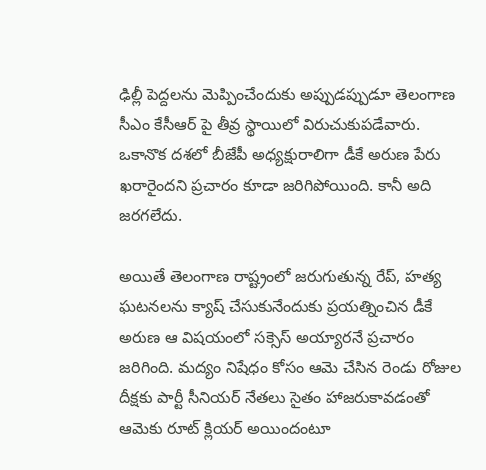ఢిల్లీ పెద్దలను మెప్పించేందుకు అప్పుడప్పుడూ తెలంగాణ సీఎం కేసీఆర్ పై తీవ్ర స్థాయిలో విరుచుకుపడేవారు. ఒకానొక దశలో బీజేపీ అధ్యక్షురాలిగా డీకే అరుణ పేరు ఖరారైందని ప్రచారం కూడా జరిగిపోయింది. కానీ అది జరగలేదు.

అయితే తెలంగాణ రాష్ట్రంలో జరుగుతున్న రేప్, హత్య ఘటనలను క్యాష్ చేసుకునేందుకు ప్రయత్నించిన డీకే అరుణ ఆ విషయంలో సక్సెస్ అయ్యారనే ప్రచారం జరిగింది. మద్యం నిషేధం కోసం ఆమె చేసిన రెండు రోజుల దీక్షకు పార్టీ సీనియర్ నేతలు సైతం హాజరుకావడంతో ఆమెకు రూట్ క్లియర్ అయిందంటూ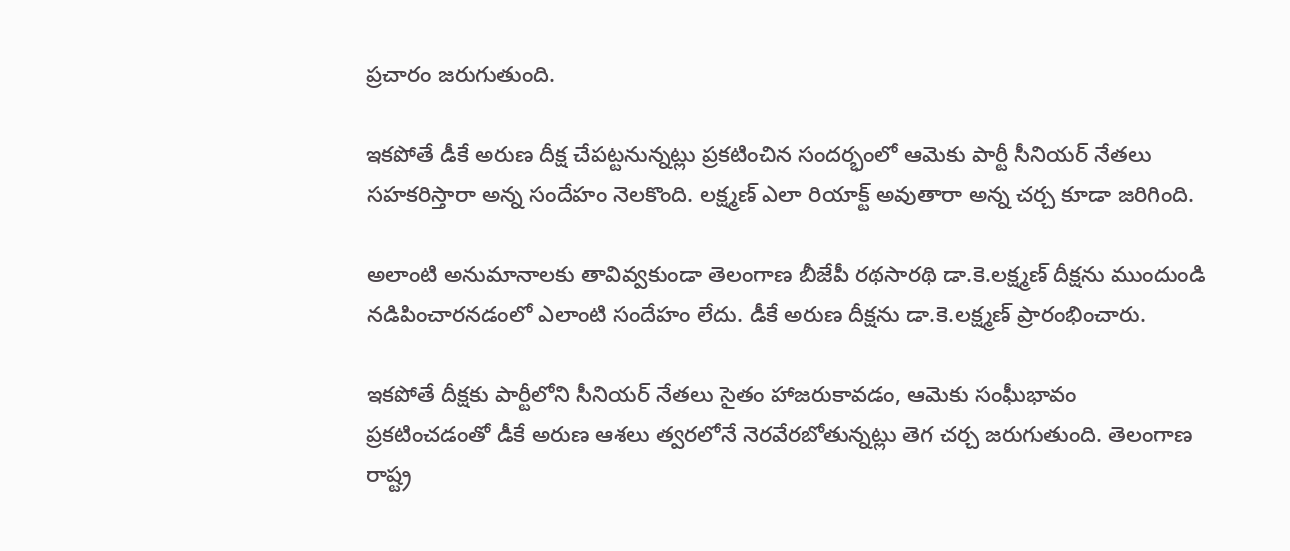ప్రచారం జరుగుతుంది.

ఇకపోతే డీకే అరుణ దీక్ష చేపట్టనున్నట్లు ప్రకటించిన సందర్భంలో ఆమెకు పార్టీ సీనియర్ నేతలు సహకరిస్తారా అన్న సందేహం నెలకొంది. లక్ష్మణ్ ఎలా రియాక్ట్ అవుతారా అన్న చర్చ కూడా జరిగింది.

అలాంటి అనుమానాలకు తావివ్వకుండా తెలంగాణ బీజేపీ రథసారథి డా.కె.లక్ష్మణ్ దీక్షను ముందుండి నడిపించారనడంలో ఎలాంటి సందేహం లేదు. డీకే అరుణ దీక్షను డా.కె.లక్ష్మణ్ ప్రారంభించారు.

ఇకపోతే దీక్షకు పార్టీలోని సీనియర్ నేతలు సైతం హాజరుకావడం, ఆమెకు సంఘీభావం ప్రకటించడంతో డీకే అరుణ ఆశలు త్వరలోనే నెరవేరబోతున్నట్లు తెగ చర్చ జరుగుతుంది. తెలంగాణ రాష్ట్ర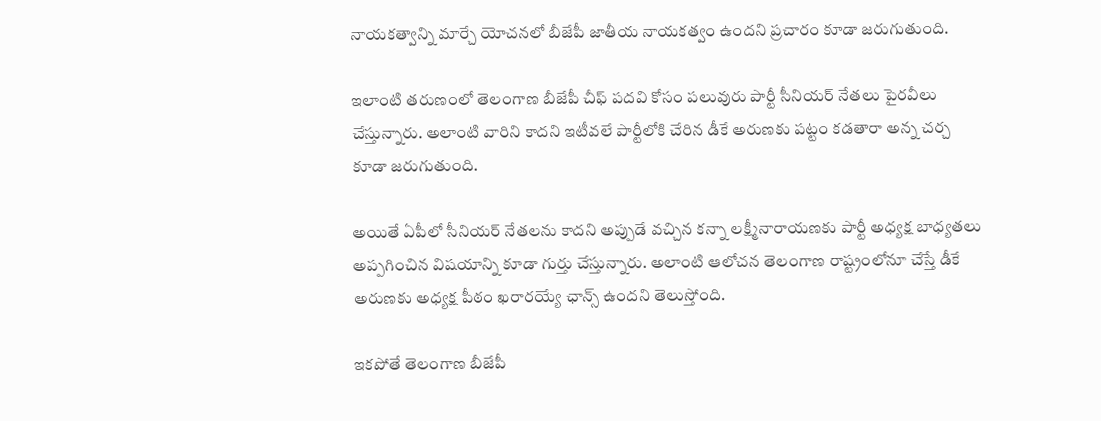నాయకత్వాన్ని మార్చే యోచనలో బీజేపీ జాతీయ నాయకత్వం ఉందని ప్రచారం కూడా జరుగుతుంది.

ఇలాంటి తరుణంలో తెలంగాణ బీజేపీ చీఫ్ పదవి కోసం పలువురు పార్టీ సీనియర్ నేతలు పైరవీలు చేస్తున్నారు. అలాంటి వారిని కాదని ఇటీవలే పార్టీలోకి చేరిన డీకే అరుణకు పట్టం కడతారా అన్న చర్చ కూడా జరుగుతుంది.

అయితే ఏపీలో సీనియర్ నేతలను కాదని అప్పుడే వచ్చిన కన్నా లక్ష్మీనారాయణకు పార్టీ అధ్యక్ష బాధ్యతలు అప్పగించిన విషయాన్ని కూడా గుర్తు చేస్తున్నారు. అలాంటి ఆలోచన తెలంగాణ రాష్ట్రంలోనూ చేస్తే డీకే అరుణకు అధ్యక్ష పీఠం ఖరారయ్యే ఛాన్స్ ఉందని తెలుస్తోంది.

ఇకపోతే తెలంగాణ బీజేపీ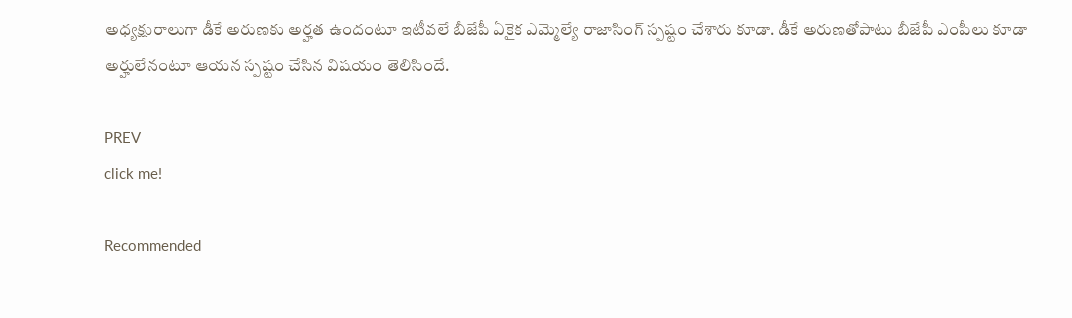అధ్యక్షురాలుగా డీకే అరుణకు అర్హత ఉందంటూ ఇటీవలే బీజేపీ ఏకైక ఎమ్మెల్యే రాజాసింగ్ స్పష్టం చేశారు కూడా. డీకే అరుణతోపాటు బీజేపీ ఎంపీలు కూడా అర్హులేనంటూ ఆయన స్పష్టం చేసిన విషయం తెలిసిందే.

PREV
click me!

Recommended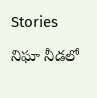Stories

నిఘా నీడలో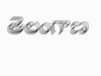తెలంగాణ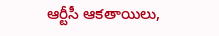ఆర్టీసీ ఆకతాయిలు,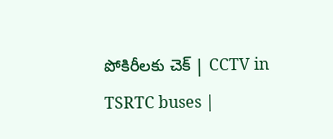పోకిరీలకు చెక్ | CCTV in TSRTC buses |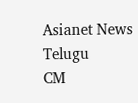Asianet News Telugu
CM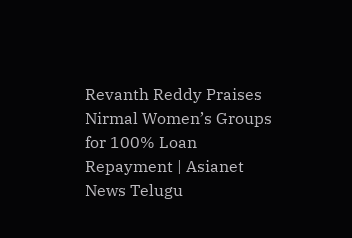Revanth Reddy Praises Nirmal Women’s Groups for 100% Loan Repayment | Asianet News Telugu